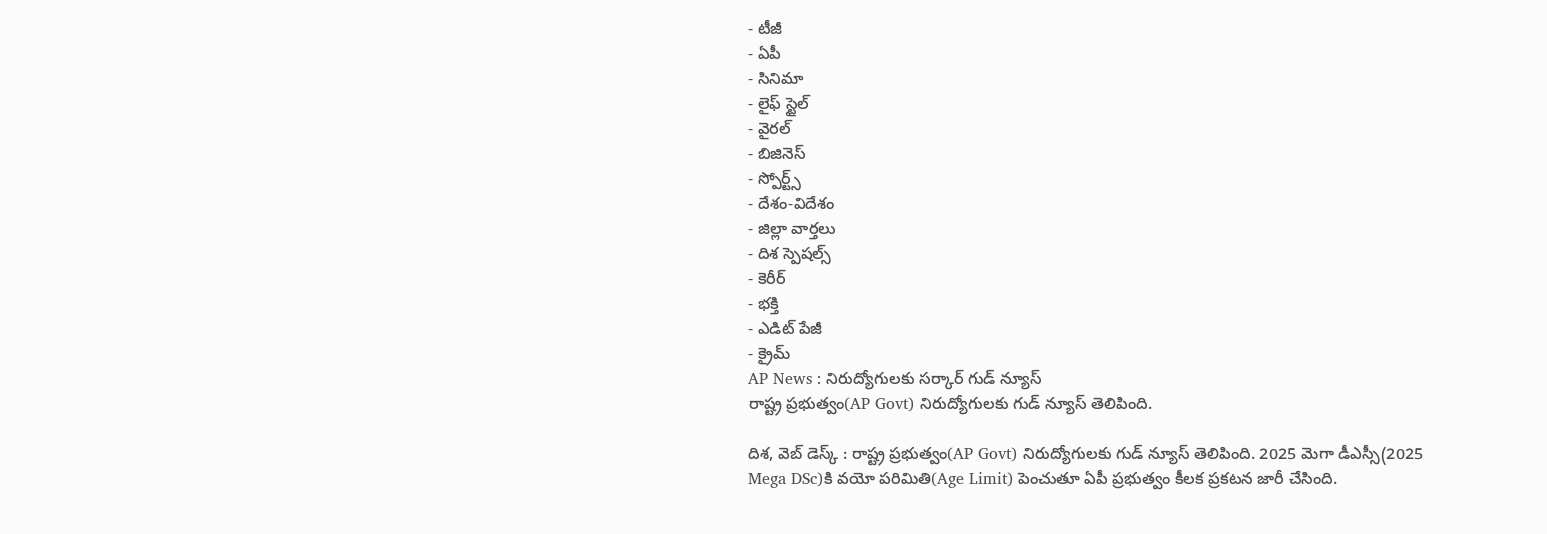- టీజీ
- ఏపీ
- సినిమా
- లైఫ్ స్టైల్
- వైరల్
- బిజినెస్
- స్పోర్ట్స్
- దేశం-విదేశం
- జిల్లా వార్తలు
- దిశ స్పెషల్స్
- కెరీర్
- భక్తి
- ఎడిట్ పేజీ
- క్రైమ్
AP News : నిరుద్యోగులకు సర్కార్ గుడ్ న్యూస్
రాష్ట్ర ప్రభుత్వం(AP Govt) నిరుద్యోగులకు గుడ్ న్యూస్ తెలిపింది.

దిశ, వెబ్ డెస్క్ : రాష్ట్ర ప్రభుత్వం(AP Govt) నిరుద్యోగులకు గుడ్ న్యూస్ తెలిపింది. 2025 మెగా డీఎస్సీ(2025 Mega DSc)కి వయో పరిమితి(Age Limit) పెంచుతూ ఏపీ ప్రభుత్వం కీలక ప్రకటన జారీ చేసింది.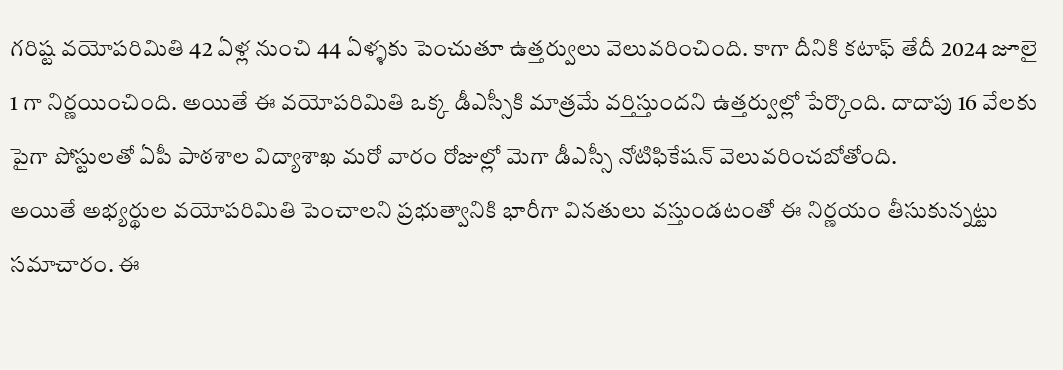గరిష్ట వయోపరిమితి 42 ఏళ్ల నుంచి 44 ఏళ్ళకు పెంచుతూ ఉత్తర్వులు వెలువరించింది. కాగా దీనికి కటాఫ్ తేదీ 2024 జూలై 1 గా నిర్ణయించింది. అయితే ఈ వయోపరిమితి ఒక్క డీఎస్సీకి మాత్రమే వర్తిస్తుందని ఉత్తర్వుల్లో పేర్కొంది. దాదాపు 16 వేలకు పైగా పోస్టులతో ఏపీ పాఠశాల విద్యాశాఖ మరో వారం రోజుల్లో మెగా డీఎస్సీ నోటిఫికేషన్ వెలువరించబోతోంది.
అయితే అభ్యర్థుల వయోపరిమితి పెంచాలని ప్రభుత్వానికి భారీగా వినతులు వస్తుండటంతో ఈ నిర్ణయం తీసుకున్నట్టు సమాచారం. ఈ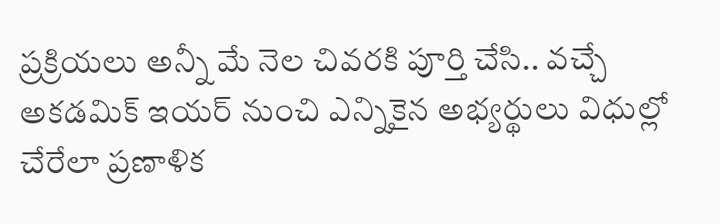ప్రక్రియలు అన్నీ మే నెల చివరకి పూర్తి చేసి.. వచ్చే అకడమిక్ ఇయర్ నుంచి ఎన్నికైన అభ్యర్థులు విధుల్లో చేరేలా ప్రణాళిక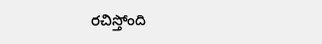రచిస్తోంది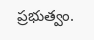ప్రభుత్వం.